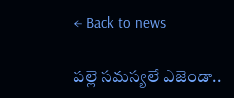← Back to news

పల్లె సమస్యలే ఎజెండా..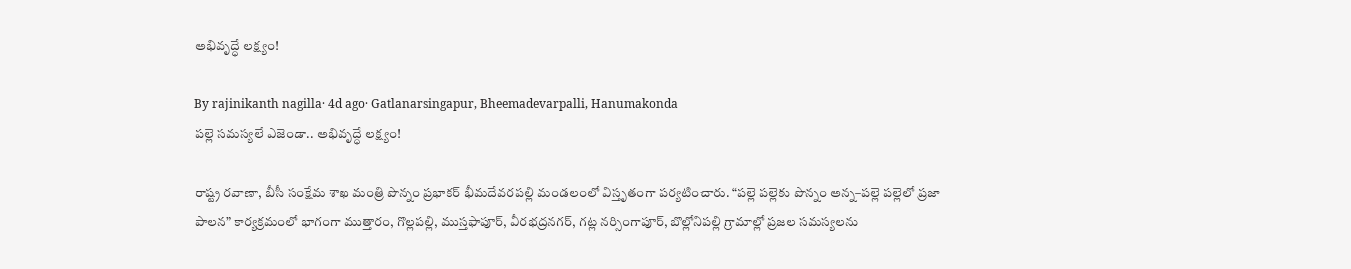అభివృద్ధే లక్ష్యం!

By rajinikanth nagilla· 4d ago· Gatlanarsingapur, Bheemadevarpalli, Hanumakonda
పల్లె సమస్యలే ఎజెండా.. అభివృద్ధే లక్ష్యం!

రాష్ట్ర రవాణా, బీసీ సంక్షేమ శాఖ మంత్రి పొన్నం ప్రభాకర్ భీమదేవరపల్లి మండలంలో విస్తృతంగా పర్యటించారు. “పల్లె పల్లెకు పొన్నం అన్న–పల్లె పల్లెలో ప్రజా పాలన” కార్యక్రమంలో భాగంగా ముత్తారం, గొల్లపల్లి, ముస్తఫాపూర్, వీరభద్రనగర్, గట్ల నర్సింగాపూర్, బొల్లోనిపల్లి గ్రామాల్లో ప్రజల సమస్యలను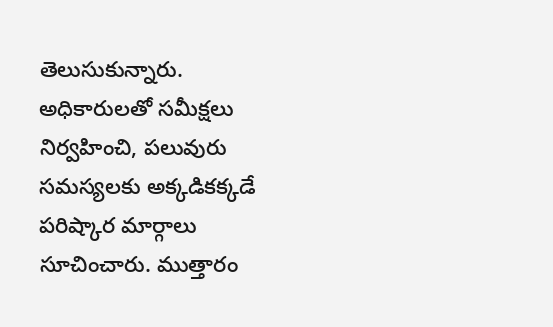తెలుసుకున్నారు. అధికారులతో సమీక్షలు నిర్వహించి, పలువురు సమస్యలకు అక్కడికక్కడే పరిష్కార మార్గాలు సూచించారు. ముత్తారం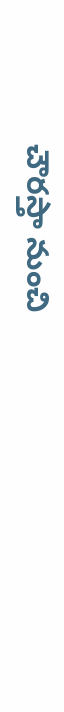చౌరస్తా నుంచి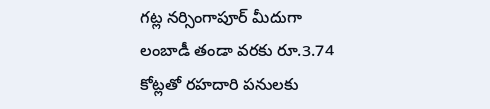గట్ల నర్సింగాపూర్ మీదుగా లంబాడీ తండా వరకు రూ.3.74 కోట్లతో రహదారి పనులకు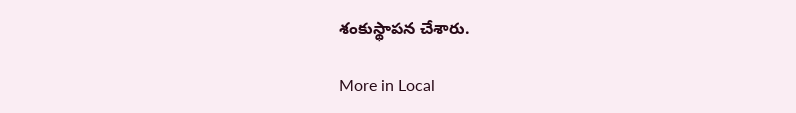శంకుస్థాపన చేశారు.

More in Local